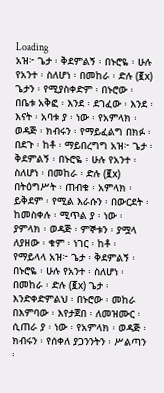Loading
አዝ፦ ጌታ ፡ ቅደምልኝ ፡ በኑሮዬ ፡ ሁሉ የአንተ ፡ ስለሆነ ፡ በመከራ ፡ ድሉ (፪x) ጌታን ፡ የሚያስቀድም ፡ በኑሮው ፡ በቤቱ አቅፎ ፡ እንደ ፡ ደገፈው ፡ እንደ ፡ እናት ፡ አባቱ ያ ፡ ነው ፡ የአምላክ ፡ ወዳጅ ፡ ክብሩን ፡ የማይፈልግ በክፉ ፡ በደጉ ፡ ከቶ ፡ ማይበረግግ አዝ፦ ጌታ ፡ ቅደምልኝ ፡ በኑሮዬ ፡ ሁሉ የአንተ ፡ ስለሆነ ፡ በመከራ ፡ ድሉ (፪x) በትዕግሥት ፡ ጠብቁ ፡ አምላክ ፡ ይቅደም ፡ የሚል እራሱን ፡ በውርደት ፡ ከመስቀሉ ፡ ሚጥል ያ ፡ ነው ፡ ያምላክ ፡ ወዳጅ ፡ ምኞቱን ፡ ያሟላ ለያዘው ፡ ቁም ፡ ነገር ፡ ከቶ ፡ የማይላላ አዝ፦ ጌታ ፡ ቅደምልኝ ፡ በኑሮዬ ፡ ሁሉ የአንተ ፡ ስለሆነ ፡ በመከራ ፡ ድሉ (፪x) ጌታ ፡ እንድቀድምልህ ፡ በኑሮው ፡ መከራ በእምባው ፡ እየታጀበ ፡ ለመዝሙር ፡ ሲጠራ ያ ፡ ነው ፡ የአምላክ ፡ ወዳጅ ፡ ክብሩን ፡ የሰቀለ ያጋንንትን ፡ ሥልጣን ፡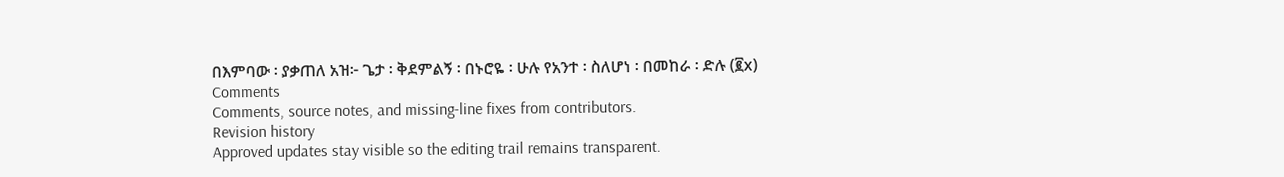በእምባው ፡ ያቃጠለ አዝ፦ ጌታ ፡ ቅደምልኝ ፡ በኑሮዬ ፡ ሁሉ የአንተ ፡ ስለሆነ ፡ በመከራ ፡ ድሉ (፪x)
Comments
Comments, source notes, and missing-line fixes from contributors.
Revision history
Approved updates stay visible so the editing trail remains transparent.